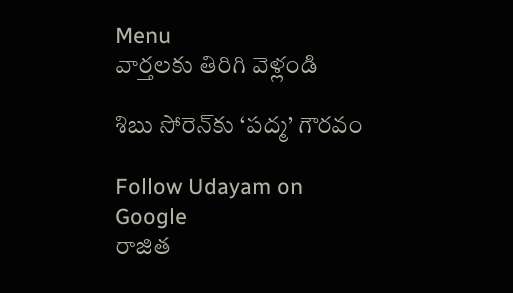Menu
వార్తలకు తిరిగి వెళ్లండి

శిబు సోరెన్‌కు ‘పద్మ’ గౌరవం

Follow Udayam on Google
రాజిత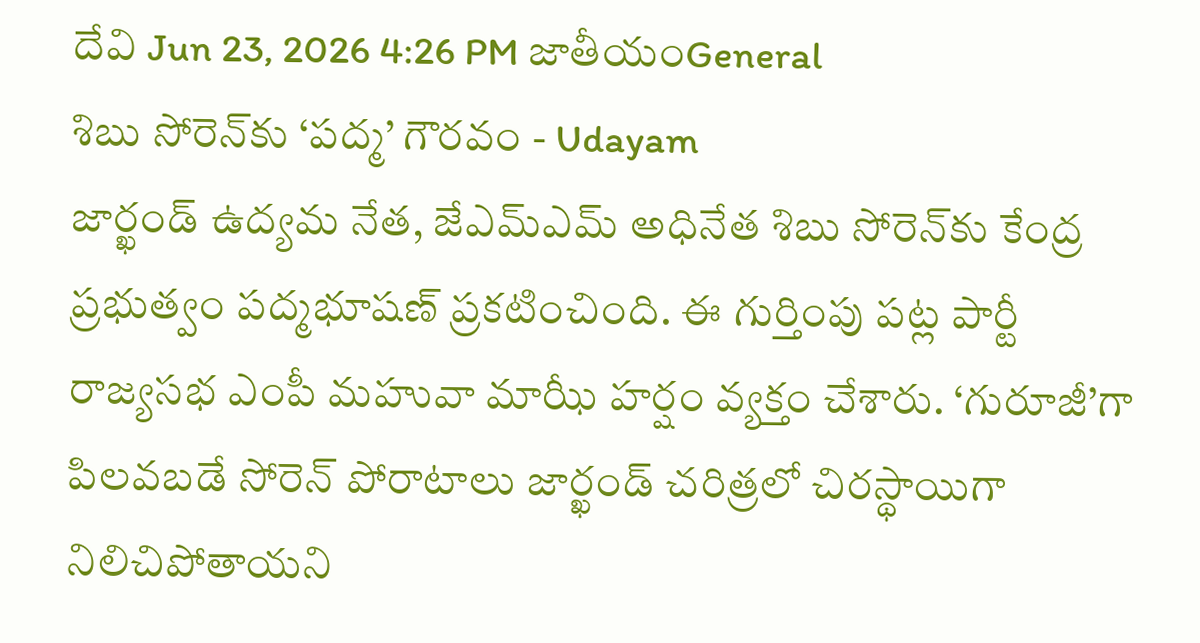దేవి Jun 23, 2026 4:26 PM జాతీయంGeneral
శిబు సోరెన్‌కు ‘పద్మ’ గౌరవం - Udayam
జార్ఖండ్ ఉద్యమ నేత, జేఎమ్ఎమ్ అధినేత శిబు సోరెన్‌కు కేంద్ర ప్రభుత్వం పద్మభూషణ్ ప్రకటించింది. ఈ గుర్తింపు పట్ల పార్టీ రాజ్యసభ ఎంపీ మహువా మాఝీ హర్షం వ్యక్తం చేశారు. ‘గురూజీ’గా పిలవబడే సోరెన్ పోరాటాలు జార్ఖండ్ చరిత్రలో చిరస్థాయిగా నిలిచిపోతాయని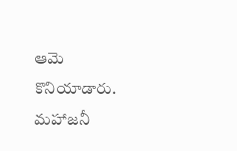ఆమె కొనియాడారు. మహాజనీ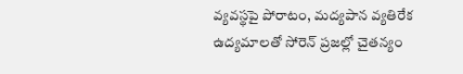వ్యవస్థపై పోరాటం, మద్యపాన వ్యతిరేక ఉద్యమాలతో సోరెన్ ప్రజల్లో చైతన్యం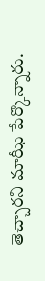తెచ్చారని మాఝీ పేర్కొన్నారు.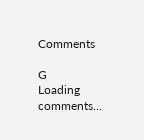Comments

G
Loading comments...